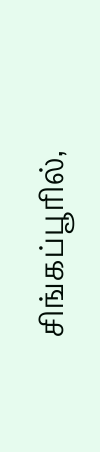சிங்கப்பூரில்,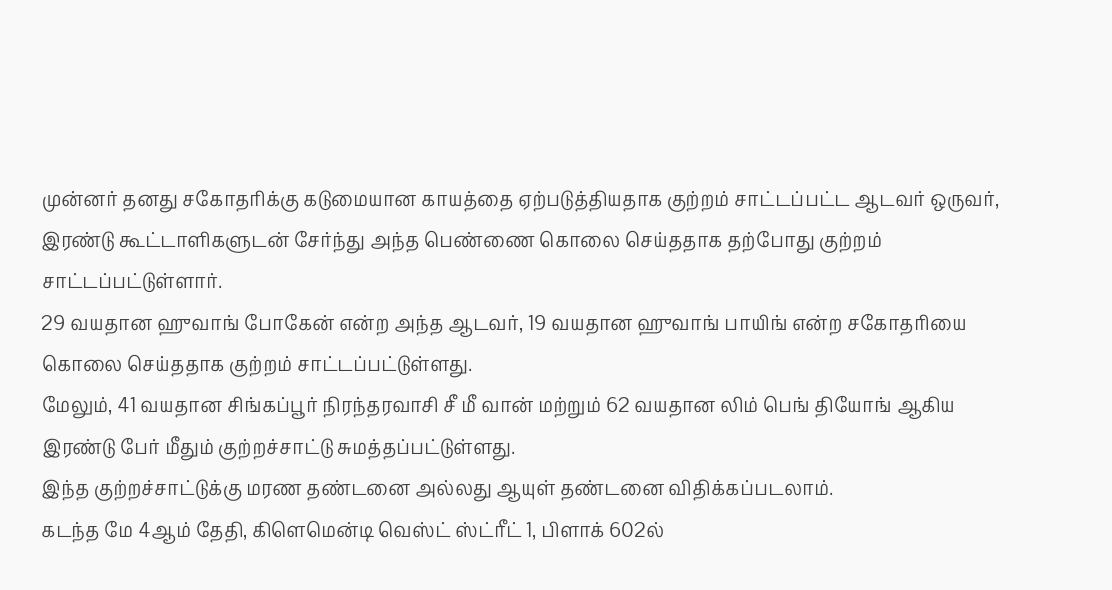முன்னர் தனது சகோதரிக்கு கடுமையான காயத்தை ஏற்படுத்தியதாக குற்றம் சாட்டப்பட்ட ஆடவர் ஒருவர், இரண்டு கூட்டாளிகளுடன் சேர்ந்து அந்த பெண்ணை கொலை செய்ததாக தற்போது குற்றம் சாட்டப்பட்டுள்ளார்.
29 வயதான ஹுவாங் போகேன் என்ற அந்த ஆடவர், 19 வயதான ஹுவாங் பாயிங் என்ற சகோதரியை கொலை செய்ததாக குற்றம் சாட்டப்பட்டுள்ளது.
மேலும், 41 வயதான சிங்கப்பூர் நிரந்தரவாசி சீ மீ வான் மற்றும் 62 வயதான லிம் பெங் தியோங் ஆகிய இரண்டு பேர் மீதும் குற்றச்சாட்டு சுமத்தப்பட்டுள்ளது.
இந்த குற்றச்சாட்டுக்கு மரண தண்டனை அல்லது ஆயுள் தண்டனை விதிக்கப்படலாம்.
கடந்த மே 4ஆம் தேதி, கிளெமென்டி வெஸ்ட் ஸ்ட்ரீட் 1, பிளாக் 602ல்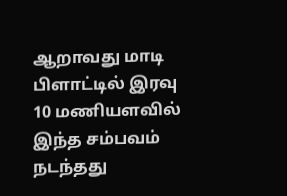ஆறாவது மாடி பிளாட்டில் இரவு 10 மணியளவில் இந்த சம்பவம் நடந்தது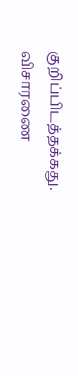குறிப்பிடத்தக்கது.
விசாரணை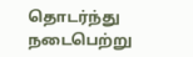தொடர்ந்து நடைபெற்று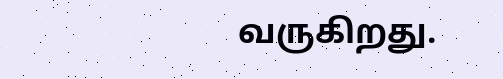வருகிறது.